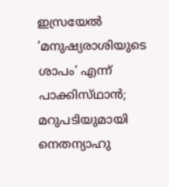ഇസ്രയേൽ ‘മനുഷ്യരാശിയുടെ ശാപം’ എന്ന് പാക്കിസ്‌ഥാൻ; മറുപടിയുമായി നെതന്യാഹു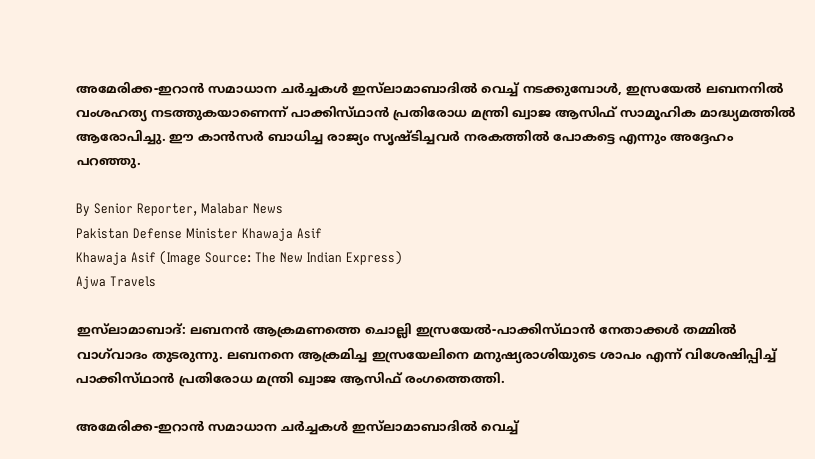അമേരിക്ക-ഇറാൻ സമാധാന ചർച്ചകൾ ഇസ്‌ലാമാബാദിൽ വെച്ച് നടക്കുമ്പോൾ, ഇസ്രയേൽ ലബനനിൽ വംശഹത്യ നടത്തുകയാണെന്ന് പാക്കിസ്‌ഥാൻ പ്രതിരോധ മന്ത്രി ഖ്വാജ ആസിഫ് സാമൂഹിക മാദ്ധ്യമത്തിൽ ആരോപിച്ചു. ഈ കാൻസർ ബാധിച്ച രാജ്യം സൃഷ്‌ടിച്ചവർ നരകത്തിൽ പോകട്ടെ എന്നും അദ്ദേഹം പറഞ്ഞു.

By Senior Reporter, Malabar News
Pakistan Defense Minister Khawaja Asif
Khawaja Asif (Image Source: The New Indian Express)
Ajwa Travels

ഇസ്‌ലാമാബാദ്: ലബനൻ ആക്രമണത്തെ ചൊല്ലി ഇസ്രയേൽ-പാക്കിസ്‌ഥാൻ നേതാക്കൾ തമ്മിൽ വാഗ്‌വാദം തുടരുന്നു. ലബനനെ ആക്രമിച്ച ഇസ്രയേലിനെ മനുഷ്യരാശിയുടെ ശാപം എന്ന് വിശേഷിപ്പിച്ച് പാക്കിസ്‌ഥാൻ പ്രതിരോധ മന്ത്രി ഖ്വാജ ആസിഫ് രംഗത്തെത്തി.

അമേരിക്ക-ഇറാൻ സമാധാന ചർച്ചകൾ ഇസ്‌ലാമാബാദിൽ വെച്ച്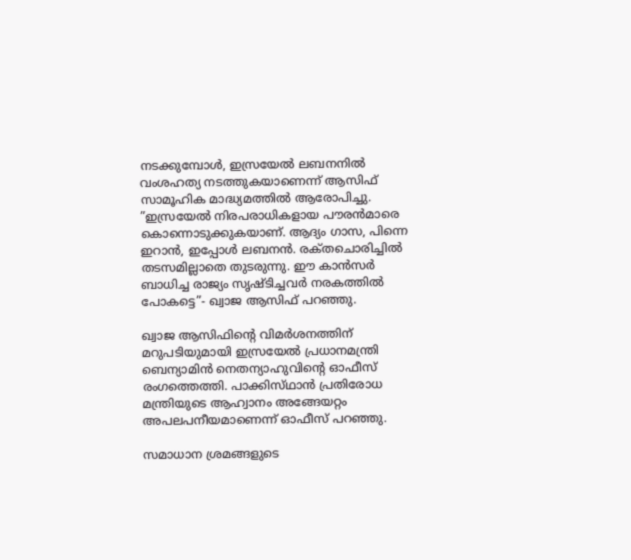നടക്കുമ്പോൾ, ഇസ്രയേൽ ലബനനിൽ വംശഹത്യ നടത്തുകയാണെന്ന് ആസിഫ് സാമൂഹിക മാദ്ധ്യമത്തിൽ ആരോപിച്ചു. ”ഇസ്രയേൽ നിരപരാധികളായ പൗരൻമാരെ കൊന്നൊടുക്കുകയാണ്. ആദ്യം ഗാസ, പിന്നെ ഇറാൻ, ഇപ്പോൾ ലബനൻ. രക്‌തചൊരിച്ചിൽ തടസമില്ലാതെ തുടരുന്നു. ഈ കാൻസർ ബാധിച്ച രാജ്യം സൃഷ്‌ടിച്ചവർ നരകത്തിൽ പോകട്ടെ”- ഖ്വാജ ആസിഫ് പറഞ്ഞു.

ഖ്വാജ ആസിഫിന്റെ വിമർശനത്തിന് മറുപടിയുമായി ഇസ്രയേൽ പ്രധാനമന്ത്രി ബെന്യാമിൻ നെതന്യാഹുവിന്റെ ഓഫീസ് രംഗത്തെത്തി. പാക്കിസ്‌ഥാൻ പ്രതിരോധ മന്ത്രിയുടെ ആഹ്വാനം അങ്ങേയറ്റം അപലപനീയമാണെന്ന് ഓഫീസ് പറഞ്ഞു.

സമാധാന ശ്രമങ്ങളുടെ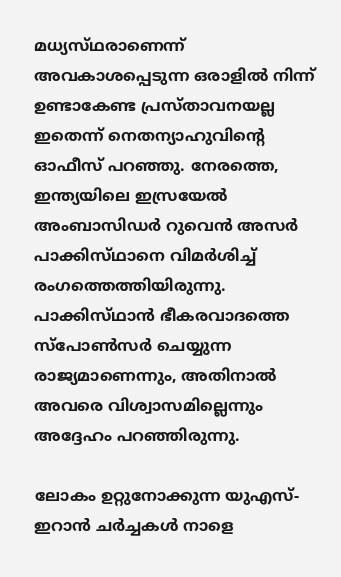മധ്യസ്‌ഥരാണെന്ന് അവകാശപ്പെടുന്ന ഒരാളിൽ നിന്ന് ഉണ്ടാകേണ്ട പ്രസ്‌താവനയല്ല ഇതെന്ന് നെതന്യാഹുവിന്റെ ഓഫീസ് പറഞ്ഞു. നേരത്തെ, ഇന്ത്യയിലെ ഇസ്രയേൽ അംബാസിഡർ റുവെൻ അസർ പാക്കിസ്‌ഥാനെ വിമർശിച്ച് രംഗത്തെത്തിയിരുന്നു. പാക്കിസ്‌ഥാൻ ഭീകരവാദത്തെ സ്‌പോൺസർ ചെയ്യുന്ന രാജ്യമാണെന്നും, അതിനാൽ അവരെ വിശ്വാസമില്ലെന്നും അദ്ദേഹം പറഞ്ഞിരുന്നു.

ലോകം ഉറ്റുനോക്കുന്ന യുഎസ്- ഇറാൻ ചർച്ചകൾ നാളെ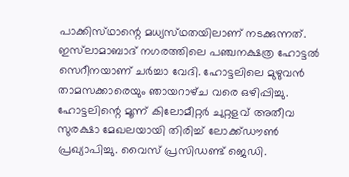പാക്കിസ്‌ഥാന്റെ മധ്യസ്‌ഥതയിലാണ് നടക്കുന്നത്. ഇസ്‌ലാമാബാദ് നഗരത്തിലെ പഞ്ചനക്ഷത്ര ഹോട്ടൽ സെറീനയാണ് ചർച്ചാ വേദി. ഹോട്ടലിലെ മുഴുവൻ താമസക്കാരെയും ഞായറാഴ്‌ച വരെ ഒഴിപ്പിച്ചു. ഹോട്ടലിന്റെ മൂന്ന് കിലോമീറ്റർ ചുറ്റളവ് അതീവ സുരക്ഷാ മേഖലയായി തിരിച്ച് ലോക്ക്ഡൗൺ പ്രഖ്യാപിച്ചു. വൈസ് പ്രസിഡണ്ട് ജെഡി.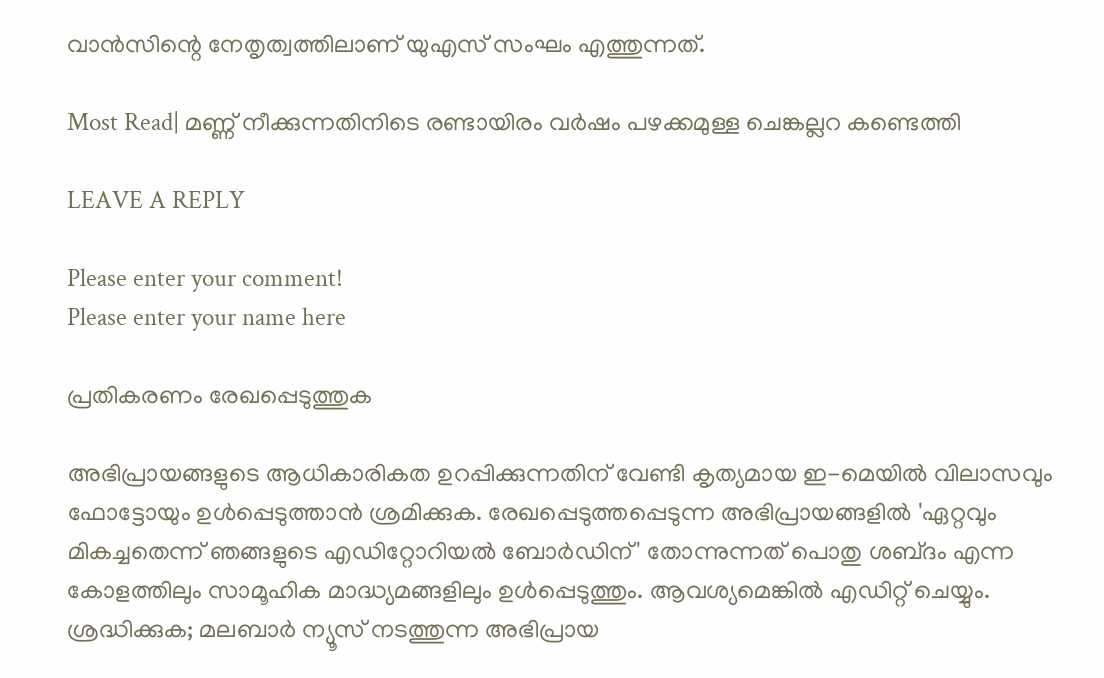വാൻസിന്റെ നേതൃത്വത്തിലാണ് യുഎസ് സംഘം എത്തുന്നത്.

Most Read| മണ്ണ് നീക്കുന്നതിനിടെ രണ്ടായിരം വർഷം പഴക്കമുള്ള ചെങ്കല്ലറ കണ്ടെത്തി

LEAVE A REPLY

Please enter your comment!
Please enter your name here

പ്രതികരണം രേഖപ്പെടുത്തുക

അഭിപ്രായങ്ങളുടെ ആധികാരികത ഉറപ്പിക്കുന്നതിന് വേണ്ടി കൃത്യമായ ഇ-മെയിൽ വിലാസവും ഫോട്ടോയും ഉൾപ്പെടുത്താൻ ശ്രമിക്കുക. രേഖപ്പെടുത്തപ്പെടുന്ന അഭിപ്രായങ്ങളിൽ 'ഏറ്റവും മികച്ചതെന്ന് ഞങ്ങളുടെ എഡിറ്റോറിയൽ ബോർഡിന്' തോന്നുന്നത് പൊതു ശബ്‌ദം എന്ന കോളത്തിലും സാമൂഹിക മാദ്ധ്യമങ്ങളിലും ഉൾപ്പെടുത്തും. ആവശ്യമെങ്കിൽ എഡിറ്റ് ചെയ്യും. ശ്രദ്ധിക്കുക; മലബാർ ന്യൂസ് നടത്തുന്ന അഭിപ്രായ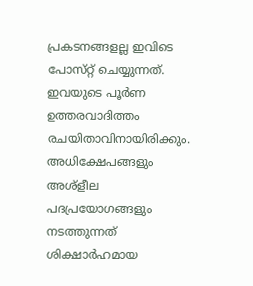പ്രകടനങ്ങളല്ല ഇവിടെ പോസ്‌റ്റ് ചെയ്യുന്നത്. ഇവയുടെ പൂർണ ഉത്തരവാദിത്തം രചയിതാവിനായിരിക്കും. അധിക്ഷേപങ്ങളും അശ്‌ളീല പദപ്രയോഗങ്ങളും നടത്തുന്നത് ശിക്ഷാർഹമായ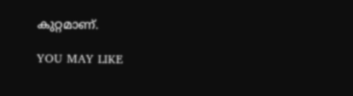കുറ്റമാണ്.

YOU MAY LIKE